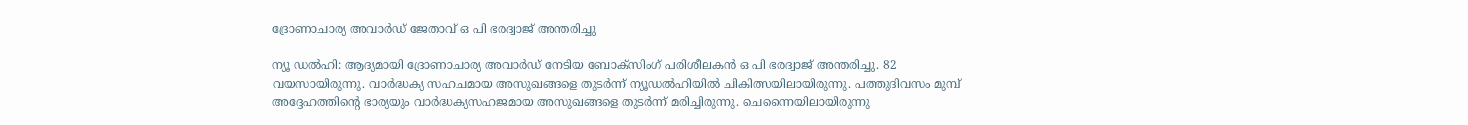ദ്രോണാചാര്യ അവാര്‍ഡ്‌ ജേതാവ്‌ ഒ പി ഭരദ്വാജ്‌ അന്തരിച്ചു

ന്യൂ ഡല്‍ഹി: ആദ്യമായി ദ്രോണാചാര്യ അവാര്‍ഡ്‌ നേടിയ ബോക്‌സിംഗ്‌ പരിശീലകന്‍ ഒ പി ഭരദ്വാജ്‌ അന്തരിച്ചു. 82 വയസായിരുന്നു. വാര്‍ദ്ധക്യ സഹചമായ അസുഖങ്ങളെ തുടര്‍ന്ന്‌ ന്യൂഡല്‍ഹിയില്‍ ചികിത്സയിലായിരുന്നു. പത്തുദിവസം മുമ്പ്‌ അദ്ദേഹത്തിന്റെ ഭാര്യയും വാര്‍ദ്ധക്യസഹജമായ അസുഖങ്ങളെ തുടര്‍ന്ന്‌ മരിച്ചിരുന്നു. ചെന്നൈയിലായിരുന്നു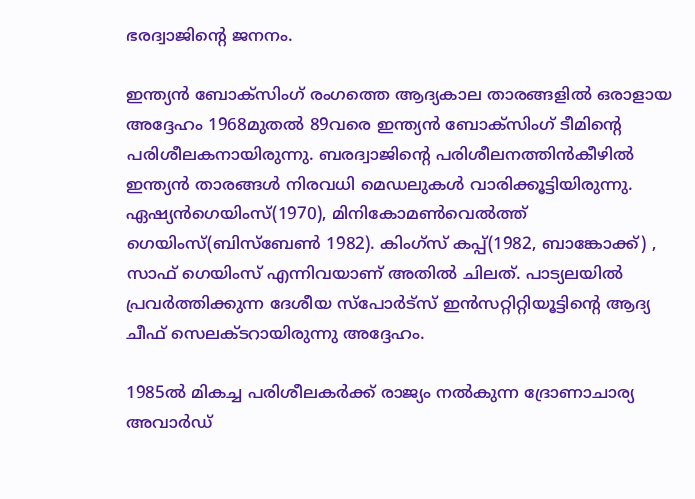ഭരദ്വാജിന്റെ ജനനം.

ഇന്ത്യന്‍ ബോക്‌സിംഗ്‌ രംഗത്തെ ആദ്യകാല താരങ്ങളില്‍ ഒരാളായ അദ്ദേഹം 1968മുതല്‍ 89വരെ ഇന്ത്യന്‍ ബോക്‌സിംഗ്‌ ടീമിന്റെ പരിശീലകനായിരുന്നു. ബരദ്വാജിന്റെ പരിശീലനത്തിന്‍കീഴില്‍ ഇന്ത്യന്‍ താരങ്ങള്‍ നിരവധി മെഡലുകള്‍ വാരിക്കൂട്ടിയിരുന്നു. ഏഷ്യന്‍ഗെയിംസ്‌(1970), മിനികോമണ്‍വെല്‍ത്ത്‌ ഗെയിംസ്‌(ബിസ്‌ബേണ്‍ 1982). കിംഗ്‌സ്‌ കപ്പ്‌(1982, ബാങ്കോക്ക്‌) , സാഫ്‌ ഗെയിംസ്‌ എന്നിവയാണ്‌ അതില്‍ ചിലത്‌. പാട്യലയില്‍ പ്രവര്‍ത്തിക്കുന്ന ദേശീയ സ്‌പോര്‍ട്‌സ്‌ ഇന്‍സറ്റിറ്റിയൂട്ടിന്റെ ആദ്യ ചീഫ്‌ സെലക്ടറായിരുന്നു അദ്ദേഹം.

1985ല്‍ മികച്ച പരിശീലകര്‍ക്ക്‌ രാജ്യം നല്‍കുന്ന ദ്രോണാചാര്യ അവാര്‍ഡ്‌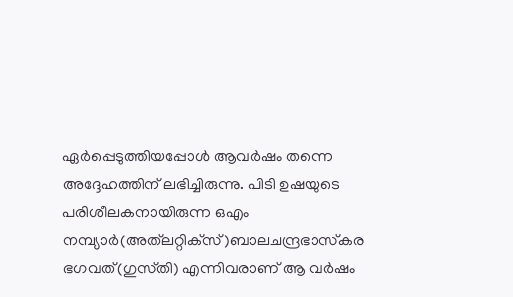ഏര്‍പ്പെടുത്തിയപ്പോള്‍ ആവര്‍ഷം തന്നെ അദ്ദേഹത്തിന്‌ ലഭിച്ചിരുന്നു. പിടി ഉഷയുടെ പരിശീലകനായിരുന്ന ഒഎം നമ്പ്യാര്‍(അത്‌ലറ്റിക്‌സ്‌)ബാലചന്ദ്രഭാസ്‌കര ഭഗവത്‌(ഗുസ്‌തി) എന്നിവരാണ്‌ ആ വര്‍ഷം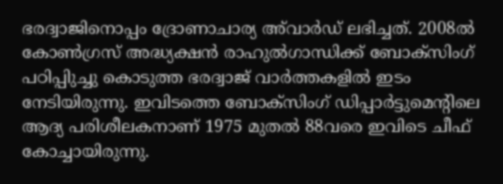ഭരദ്വാജിനൊപ്പം ദ്രോണാചാര്യ അ്‌വാര്‍ഡ്‌ ലഭിച്ചത്‌. 2008ല്‍ കോണ്‍ഗ്രസ്‌ അദ്ധ്യക്ഷന്‍ രാഹുല്‍ഗാന്ധിക്ക്‌ ബോക്‌സിംഗ്‌ പഠിപ്പിുച്ചു കൊടുത്ത ഭരദ്വാജ്‌ വാര്‍ത്തകളില്‍ ഇടം നേടിയിരുന്നു. ഇവിടത്തെ ബോക്‌സിംഗ്‌ ഡിപ്പാര്‍ട്ടുമെന്റിലെ ആദ്യ പരിശീലകനാണ്‌ 1975 മുതല്‍ 88വരെ ഇവിടെ ചീഫ്‌ കോച്ചായിരുന്നു.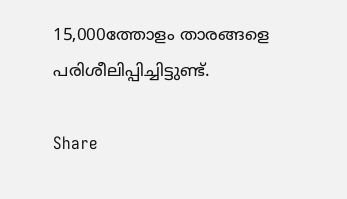15,000ത്തോളം താരങ്ങളെ പരിശീലിപ്പിച്ചിട്ടുണ്ട്‌.

Share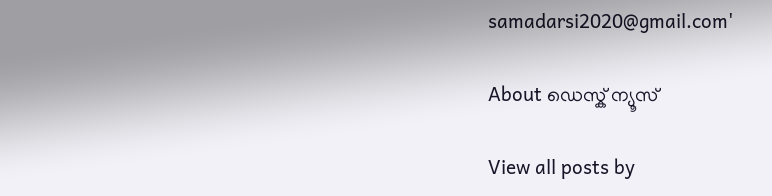samadarsi2020@gmail.com'

About ഡെസ്ക് ന്യൂസ്

View all posts by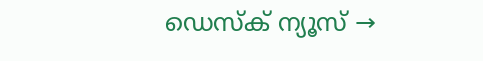ഡെസ്ക് ന്യൂസ് →